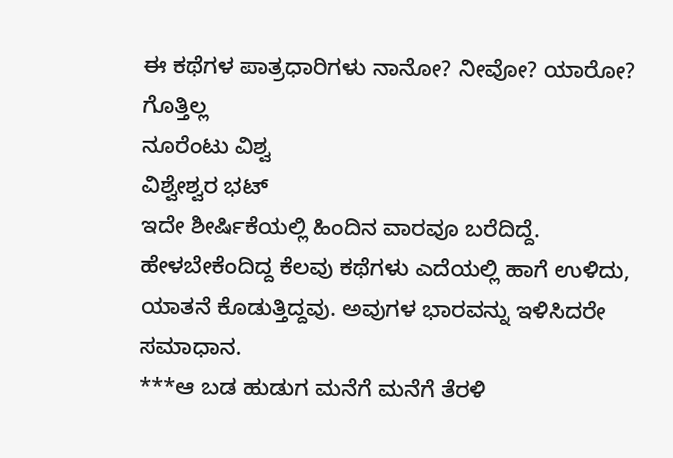ಈ ಕಥೆಗಳ ಪಾತ್ರಧಾರಿಗಳು ನಾನೋ? ನೀವೋ? ಯಾರೋ? ಗೊತ್ತಿಲ್ಲ
ನೂರೆಂಟು ವಿಶ್ವ
ವಿಶ್ವೇಶ್ವರ ಭಟ್‌
ಇದೇ ಶೀರ್ಷಿಕೆಯಲ್ಲಿ ಹಿಂದಿನ ವಾರವೂ ಬರೆದಿದ್ದೆ. ಹೇಳಬೇಕೆಂದಿದ್ದ ಕೆಲವು ಕಥೆಗಳು ಎದೆಯಲ್ಲಿ ಹಾಗೆ ಉಳಿದು, ಯಾತನೆ ಕೊಡುತ್ತಿದ್ದವು. ಅವುಗಳ ಭಾರವನ್ನು ಇಳಿಸಿದರೇ ಸಮಾಧಾನ.
***ಆ ಬಡ ಹುಡುಗ ಮನೆಗೆ ಮನೆಗೆ ತೆರಳಿ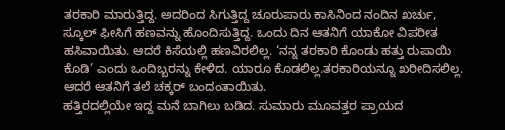ತರಕಾರಿ ಮಾರುತ್ತಿದ್ದ. ಅದರಿಂದ ಸಿಗುತ್ತಿದ್ದ ಚೂರುಪಾರು ಕಾಸಿನಿಂದ ನಂದಿನ ಖರ್ಚು, ಸ್ಕೂಲ್ ಫೀಸಿಗೆ ಹಣವನ್ನು ಹೊಂದಿಸುತ್ತಿದ್ದ. ಒಂದು ದಿನ ಆತನಿಗೆ ಯಾಕೋ ವಿಪರೀತ ಹಸಿವಾಯಿತು. ಆದರೆ ಕಿಸೆಯಲ್ಲಿ ಹಣವಿರಲಿಲ್ಲ. ‘ನನ್ನ ತರಕಾರಿ ಕೊಂಡು ಹತ್ತು ರುಪಾಯಿ ಕೊಡಿ’ ಎಂದು ಒಂದಿಬ್ಬರನ್ನು ಕೇಳಿದ. ಯಾರೂ ಕೊಡಲಿಲ್ಲ.ತರಕಾರಿಯನ್ನೂ ಖರೀದಿಸಲಿಲ್ಲ. ಆದರೆ ಆತನಿಗೆ ತಲೆ ಚಕ್ಕರ್ ಬಂದಂತಾಯಿತು.
ಹತ್ತಿರದಲ್ಲಿಯೇ ಇದ್ದ ಮನೆ ಬಾಗಿಲು ಬಡಿದ. ಸುಮಾರು ಮೂವತ್ತರ ಪ್ರಾಯದ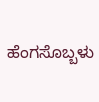ಹೆಂಗಸೊಬ್ಬಳು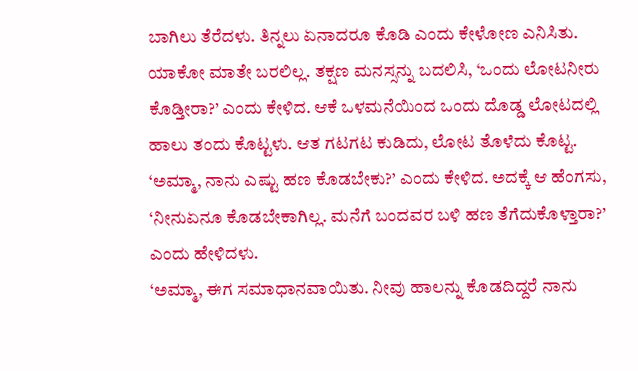ಬಾಗಿಲು ತೆರೆದಳು. ತಿನ್ನಲು ಏನಾದರೂ ಕೊಡಿ ಎಂದು ಕೇಳೋಣ ಎನಿಸಿತು. ಯಾಕೋ ಮಾತೇ ಬರಲಿಲ್ಲ. ತಕ್ಷಣ ಮನಸ್ಸನ್ನು ಬದಲಿಸಿ, ‘ಒಂದು ಲೋಟನೀರು ಕೊಡ್ತೀರಾ?’ ಎಂದು ಕೇಳಿದ. ಆಕೆ ಒಳಮನೆಯಿಂದ ಒಂದು ದೊಡ್ಡ ಲೋಟದಲ್ಲಿ ಹಾಲು ತಂದು ಕೊಟ್ಟಳು. ಆತ ಗಟಗಟ ಕುಡಿದು, ಲೋಟ ತೊಳೆದು ಕೊಟ್ಟ. ‘ಅಮ್ಮಾ, ನಾನು ಎಷ್ಟು ಹಣ ಕೊಡಬೇಕು?’ ಎಂದು ಕೇಳಿದ. ಅದಕ್ಕೆ ಆ ಹೆಂಗಸು, ‘ನೀನುಏನೂ ಕೊಡಬೇಕಾಗಿಲ್ಲ. ಮನೆಗೆ ಬಂದವರ ಬಳಿ ಹಣ ತೆಗೆದುಕೊಳ್ತಾರಾ?’ ಎಂದು ಹೇಳಿದಳು.
‘ಅಮ್ಮಾ, ಈಗ ಸಮಾಧಾನವಾಯಿತು. ನೀವು ಹಾಲನ್ನು ಕೊಡದಿದ್ದರೆ ನಾನು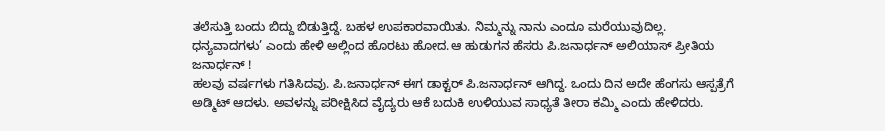ತಲೆಸುತ್ತಿ ಬಂದು ಬಿದ್ದು ಬಿಡುತ್ತಿದ್ದೆ. ಬಹಳ ಉಪಕಾರವಾಯಿತು. ನಿಮ್ಮನ್ನು ನಾನು ಎಂದೂ ಮರೆಯುವುದಿಲ್ಲ. ಧನ್ಯವಾದಗಳು’ ಎಂದು ಹೇಳಿ ಅಲ್ಲಿಂದ ಹೊರಟು ಹೋದ.ಆ ಹುಡುಗನ ಹೆಸರು ಪಿ.ಜನಾರ್ಧನ್ ಅಲಿಯಾಸ್ ಪ್ರೀತಿಯ ಜನಾರ್ಧನ್ !
ಹಲವು ವರ್ಷಗಳು ಗತಿಸಿದವು. ಪಿ.ಜನಾರ್ಧನ್ ಈಗ ಡಾಕ್ಟರ್ ಪಿ.ಜನಾರ್ಧನ್ ಆಗಿದ್ದ. ಒಂದು ದಿನ ಅದೇ ಹೆಂಗಸು ಆಸ್ಪತ್ರೆಗೆ ಅಡ್ಮಿಟ್ ಆದಳು. ಅವಳನ್ನು ಪರೀಕ್ಷಿಸಿದ ವೈದ್ಯರು ಆಕೆ ಬದುಕಿ ಉಳಿಯುವ ಸಾಧ್ಯತೆ ತೀರಾ ಕಮ್ಮಿ ಎಂದು ಹೇಳಿದರು.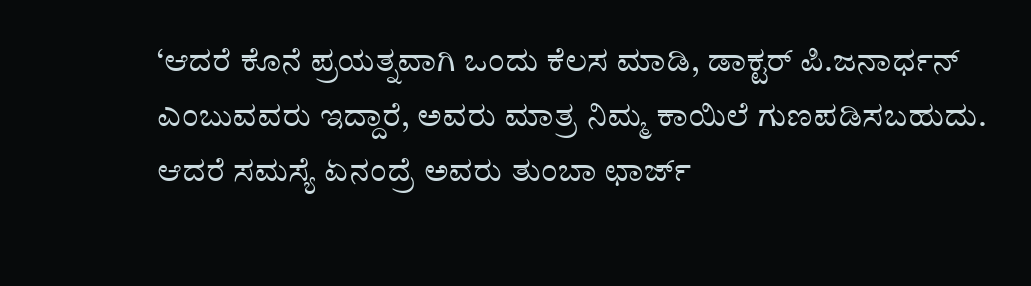‘ಆದರೆ ಕೊನೆ ಪ್ರಯತ್ನವಾಗಿ ಒಂದು ಕೆಲಸ ಮಾಡಿ, ಡಾಕ್ಟರ್ ಪಿ.ಜನಾರ್ಧನ್ ಎಂಬುವವರು ಇದ್ದಾರೆ, ಅವರು ಮಾತ್ರ ನಿಮ್ಮ ಕಾಯಿಲೆ ಗುಣಪಡಿಸಬಹುದು. ಆದರೆ ಸಮಸ್ಯೆ ಏನಂದ್ರೆ ಅವರು ತುಂಬಾ ಛಾರ್ಜ್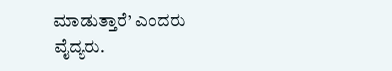ಮಾಡುತ್ತಾರೆ’ ಎಂದರು ವೈದ್ಯರು.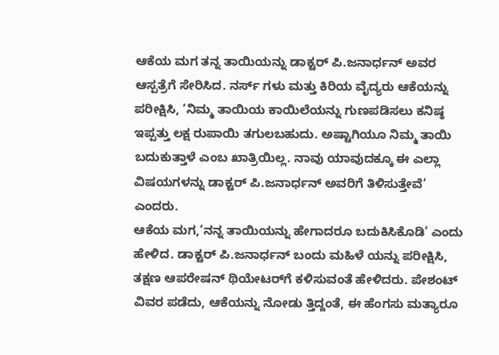ಆಕೆಯ ಮಗ ತನ್ನ ತಾಯಿಯನ್ನು ಡಾಕ್ಟರ್ ಪಿ.ಜನಾರ್ಧನ್ ಅವರ ಆಸ್ಪತ್ರೆಗೆ ಸೇರಿಸಿದ. ನರ್ಸ್ ಗಳು ಮತ್ತು ಕಿರಿಯ ವೈದ್ಯರು ಆಕೆಯನ್ನು ಪರೀಕ್ಷಿಸಿ, ‘ನಿಮ್ಮ ತಾಯಿಯ ಕಾಯಿಲೆಯನ್ನು ಗುಣಪಡಿಸಲು ಕನಿಷ್ಠ ಇಪ್ಪತ್ತು ಲಕ್ಷ ರುಪಾಯಿ ತಗುಲಬಹುದು. ಅಷ್ಟಾಗಿಯೂ ನಿಮ್ಮ ತಾಯಿ ಬದುಕುತ್ತಾಳೆ ಎಂಬ ಖಾತ್ರಿಯಿಲ್ಲ. ನಾವು ಯಾವುದಕ್ಕೂ ಈ ಎಲ್ಲಾ ವಿಷಯಗಳನ್ನು ಡಾಕ್ಟರ್ ಪಿ.ಜನಾರ್ಧನ್ ಅವರಿಗೆ ತಿಳಿಸುತ್ತೇವೆ’ ಎಂದರು.
ಆಕೆಯ ಮಗ,‘ನನ್ನ ತಾಯಿಯನ್ನು ಹೇಗಾದರೂ ಬದುಕಿಸಿಕೊಡಿ’ ಎಂದು ಹೇಳಿದ. ಡಾಕ್ಟರ್ ಪಿ.ಜನಾರ್ಧನ್ ಬಂದು ಮಹಿಳೆ ಯನ್ನು ಪರೀಕ್ಷಿಸಿ, ತಕ್ಷಣ ಆಪರೇಷನ್ ಥಿಯೇಟರ್‌ಗೆ ಕಳಿಸುವಂತೆ ಹೇಳಿದರು. ಪೇಶಂಟ್ ವಿವರ ಪಡೆದು, ಆಕೆಯನ್ನು ನೋಡು ತ್ತಿದ್ದಂತೆ, ಈ ಹೆಂಗಸು ಮತ್ಯಾರೂ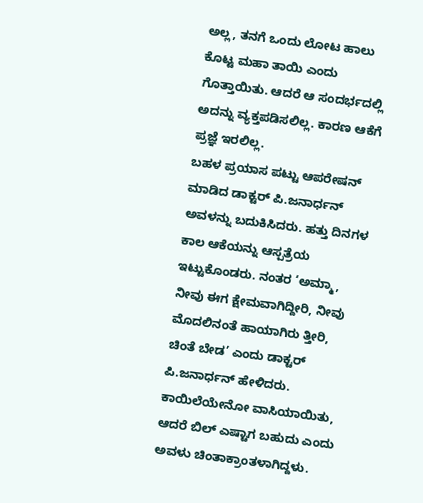ಅಲ್ಲ, ತನಗೆ ಒಂದು ಲೋಟ ಹಾಲು ಕೊಟ್ಟ ಮಹಾ ತಾಯಿ ಎಂದು ಗೊತ್ತಾಯಿತು. ಆದರೆ ಆ ಸಂದರ್ಭದಲ್ಲಿ ಅದನ್ನು ವ್ಯಕ್ತಪಡಿಸಲಿಲ್ಲ. ಕಾರಣ ಆಕೆಗೆ ಪ್ರಜ್ಞೆ ಇರಲಿಲ್ಲ.
ಬಹಳ ಪ್ರಯಾಸ ಪಟ್ಟು ಆಪರೇಷನ್ ಮಾಡಿದ ಡಾಕ್ಟರ್ ಪಿ.ಜನಾರ್ಧನ್ ಅವಳನ್ನು ಬದುಕಿಸಿದರು. ಹತ್ತು ದಿನಗಳ ಕಾಲ ಆಕೆಯನ್ನು ಆಸ್ಪತ್ರೆಯ ಇಟ್ಟುಕೊಂಡರು. ನಂತರ ‘ಅಮ್ಮಾ, ನೀವು ಈಗ ಕ್ಷೇಮವಾಗಿದ್ದೀರಿ, ನೀವು ಮೊದಲಿನಂತೆ ಹಾಯಾಗಿರು ತ್ತೀರಿ, ಚಿಂತೆ ಬೇಡ’ ಎಂದು ಡಾಕ್ಟರ್ ಪಿ.ಜನಾರ್ಧನ್ ಹೇಳಿದರು. ಕಾಯಿಲೆಯೇನೋ ವಾಸಿಯಾಯಿತು, ಆದರೆ ಬಿಲ್ ಎಷ್ಟಾಗ ಬಹುದು ಎಂದು ಅವಳು ಚಿಂತಾಕ್ರಾಂತಳಾಗಿದ್ದಳು.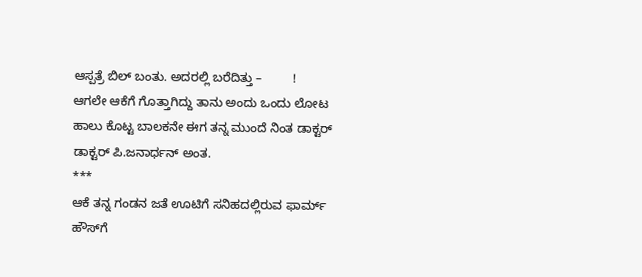ಆಸ್ಪತ್ರೆ ಬಿಲ್ ಬಂತು. ಅದರಲ್ಲಿ ಬರೆದಿತ್ತು –         !
ಆಗಲೇ ಆಕೆಗೆ ಗೊತ್ತಾಗಿದ್ದು ತಾನು ಅಂದು ಒಂದು ಲೋಟ ಹಾಲು ಕೊಟ್ಟ ಬಾಲಕನೇ ಈಗ ತನ್ನ ಮುಂದೆ ನಿಂತ ಡಾಕ್ಟರ್ ಡಾಕ್ಟರ್ ಪಿ.ಜನಾರ್ಧನ್ ಅಂತ.
***
ಆಕೆ ತನ್ನ ಗಂಡನ ಜತೆ ಊಟಿಗೆ ಸನಿಹದಲ್ಲಿರುವ ಫಾರ್ಮ್ ಹೌಸ್‌ಗೆ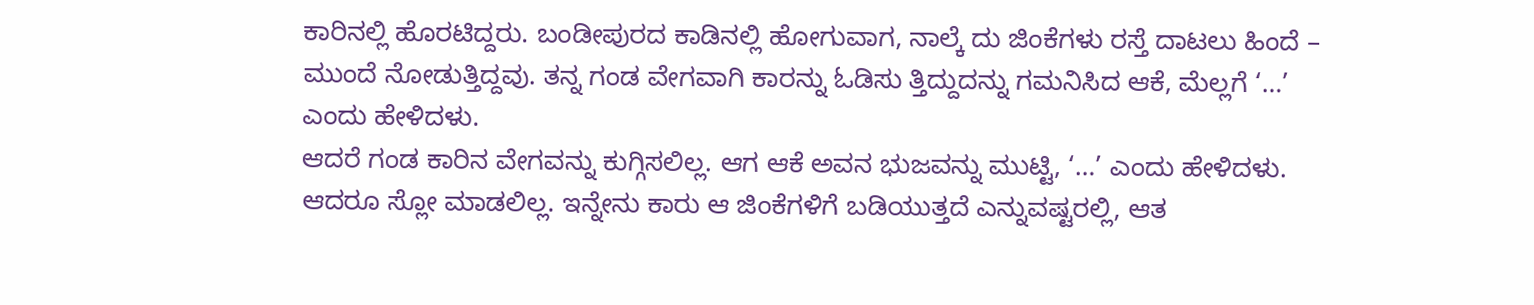ಕಾರಿನಲ್ಲಿ ಹೊರಟಿದ್ದರು. ಬಂಡೀಪುರದ ಕಾಡಿನಲ್ಲಿ ಹೋಗುವಾಗ, ನಾಲ್ಕೆ ದು ಜಿಂಕೆಗಳು ರಸ್ತೆ ದಾಟಲು ಹಿಂದೆ – ಮುಂದೆ ನೋಡುತ್ತಿದ್ದವು. ತನ್ನ ಗಂಡ ವೇಗವಾಗಿ ಕಾರನ್ನು ಓಡಿಸು ತ್ತಿದ್ದುದನ್ನು ಗಮನಿಸಿದ ಆಕೆ, ಮೆಲ್ಲಗೆ ‘…’ ಎಂದು ಹೇಳಿದಳು.
ಆದರೆ ಗಂಡ ಕಾರಿನ ವೇಗವನ್ನು ಕುಗ್ಗಿಸಲಿಲ್ಲ. ಆಗ ಆಕೆ ಅವನ ಭುಜವನ್ನು ಮುಟ್ಟಿ, ‘…’ ಎಂದು ಹೇಳಿದಳು. ಆದರೂ ಸ್ಲೋ ಮಾಡಲಿಲ್ಲ. ಇನ್ನೇನು ಕಾರು ಆ ಜಿಂಕೆಗಳಿಗೆ ಬಡಿಯುತ್ತದೆ ಎನ್ನುವಷ್ಟರಲ್ಲಿ, ಆತ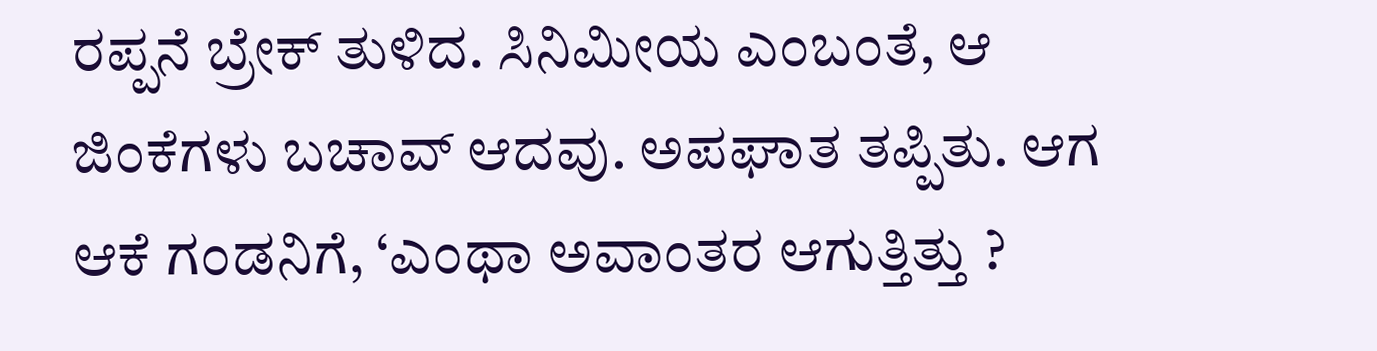ರಪ್ಪನೆ ಬ್ರೇಕ್ ತುಳಿದ. ಸಿನಿಮೀಯ ಎಂಬಂತೆ, ಆ ಜಿಂಕೆಗಳು ಬಚಾವ್ ಆದವು. ಅಪಘಾತ ತಪ್ಪಿತು. ಆಗ ಆಕೆ ಗಂಡನಿಗೆ, ‘ಎಂಥಾ ಅವಾಂತರ ಆಗುತ್ತಿತ್ತು ?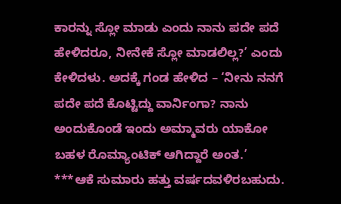ಕಾರನ್ನು ಸ್ಲೋ ಮಾಡು ಎಂದು ನಾನು ಪದೇ ಪದೆ ಹೇಳಿದರೂ, ನೀನೇಕೆ ಸ್ಲೋ ಮಾಡಲಿಲ್ಲ?’ ಎಂದು ಕೇಳಿದಳು. ಅದಕ್ಕೆ ಗಂಡ ಹೇಳಿದ – ‘ನೀನು ನನಗೆ ಪದೇ ಪದೆ ಕೊಟ್ಟಿದ್ದು ವಾರ್ನಿಂಗಾ? ನಾನು ಅಂದುಕೊಂಡೆ ಇಂದು ಅಮ್ಮಾವರು ಯಾಕೋ ಬಹಳ ರೊಮ್ಯಾಂಟಿಕ್ ಆಗಿದ್ದಾರೆ ಅಂತ.’
***ಆಕೆ ಸುಮಾರು ಹತ್ತು ವರ್ಷದವಳಿರಬಹುದು.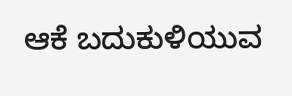ಆಕೆ ಬದುಕುಳಿಯುವ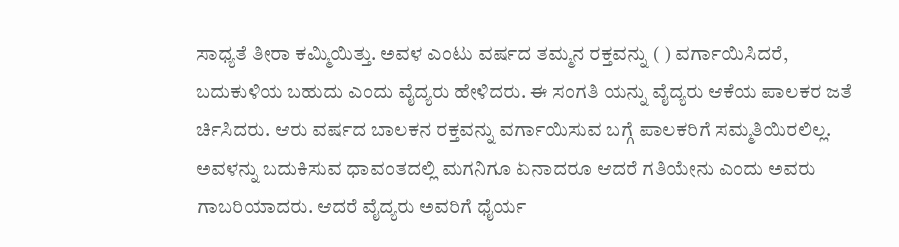ಸಾಧ್ಯತೆ ತೀರಾ ಕಮ್ಮಿಯಿತ್ತು. ಅವಳ ಎಂಟು ವರ್ಷದ ತಮ್ಮನ ರಕ್ತವನ್ನು ( ) ವರ್ಗಾಯಿಸಿದರೆ, ಬದುಕುಳಿಯ ಬಹುದು ಎಂದು ವೈದ್ಯರು ಹೇಳಿದರು. ಈ ಸಂಗತಿ ಯನ್ನು ವೈದ್ಯರು ಆಕೆಯ ಪಾಲಕರ ಜತೆ ರ್ಚಿಸಿದರು. ಆರು ವರ್ಷದ ಬಾಲಕನ ರಕ್ತವನ್ನು ವರ್ಗಾಯಿಸುವ ಬಗ್ಗೆ ಪಾಲಕರಿಗೆ ಸಮ್ಮತಿಯಿರಲಿಲ್ಲ.
ಅವಳನ್ನು ಬದುಕಿಸುವ ಧಾವಂತದಲ್ಲಿ ಮಗನಿಗೂ ಏನಾದರೂ ಆದರೆ ಗತಿಯೇನು ಎಂದು ಅವರು ಗಾಬರಿಯಾದರು. ಆದರೆ ವೈದ್ಯರು ಅವರಿಗೆ ಧೈರ್ಯ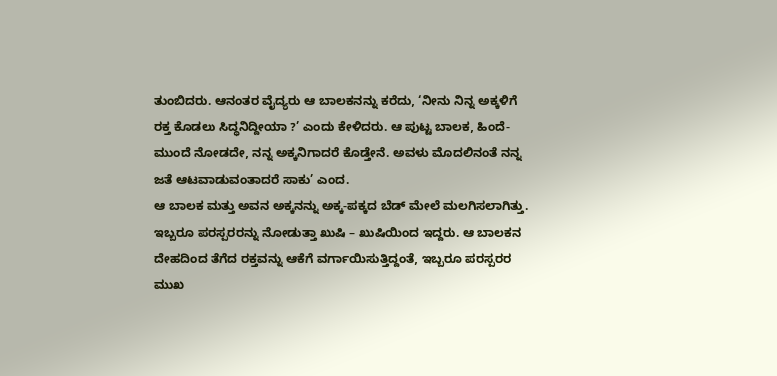ತುಂಬಿದರು. ಆನಂತರ ವೈದ್ಯರು ಆ ಬಾಲಕನನ್ನು ಕರೆದು, ‘ನೀನು ನಿನ್ನ ಅಕ್ಕಳಿಗೆ ರಕ್ತ ಕೊಡಲು ಸಿದ್ಧನಿದ್ದೀಯಾ ?’ ಎಂದು ಕೇಳಿದರು. ಆ ಪುಟ್ಟ ಬಾಲಕ, ಹಿಂದೆ-ಮುಂದೆ ನೋಡದೇ, ನನ್ನ ಅಕ್ಕನಿಗಾದರೆ ಕೊಡ್ತೇನೆ. ಅವಳು ಮೊದಲಿನಂತೆ ನನ್ನ ಜತೆ ಆಟವಾಡುವಂತಾದರೆ ಸಾಕು’ ಎಂದ.
ಆ ಬಾಲಕ ಮತ್ತು ಅವನ ಅಕ್ಕನನ್ನು ಅಕ್ಕ-ಪಕ್ಕದ ಬೆಡ್ ಮೇಲೆ ಮಲಗಿಸಲಾಗಿತ್ತು. ಇಬ್ಬರೂ ಪರಸ್ಪರರನ್ನು ನೋಡುತ್ತಾ ಖುಷಿ – ಖುಷಿಯಿಂದ ಇದ್ದರು. ಆ ಬಾಲಕನ ದೇಹದಿಂದ ತೆಗೆದ ರಕ್ತವನ್ನು ಆಕೆಗೆ ವರ್ಗಾಯಿಸುತ್ತಿದ್ದಂತೆ, ಇಬ್ಬರೂ ಪರಸ್ಪರರ ಮುಖ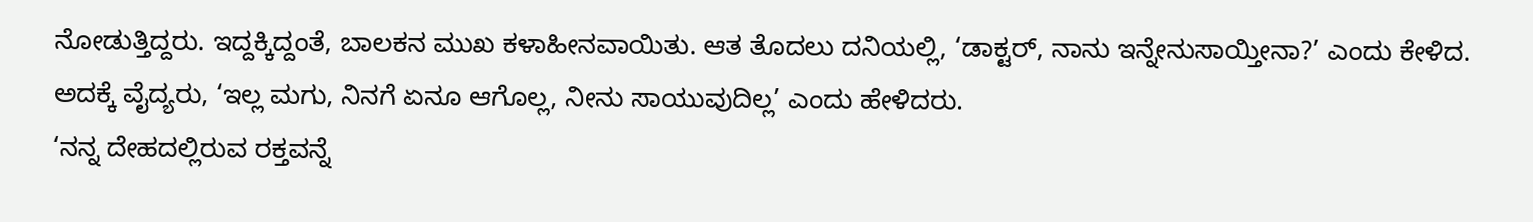ನೋಡುತ್ತಿದ್ದರು. ಇದ್ದಕ್ಕಿದ್ದಂತೆ, ಬಾಲಕನ ಮುಖ ಕಳಾಹೀನವಾಯಿತು. ಆತ ತೊದಲು ದನಿಯಲ್ಲಿ, ‘ಡಾಕ್ಟರ್, ನಾನು ಇನ್ನೇನುಸಾಯ್ತೀನಾ?’ ಎಂದು ಕೇಳಿದ. ಅದಕ್ಕೆ ವೈದ್ಯರು, ‘ಇಲ್ಲ ಮಗು, ನಿನಗೆ ಏನೂ ಆಗೊಲ್ಲ, ನೀನು ಸಾಯುವುದಿಲ್ಲ’ ಎಂದು ಹೇಳಿದರು.
‘ನನ್ನ ದೇಹದಲ್ಲಿರುವ ರಕ್ತವನ್ನೆ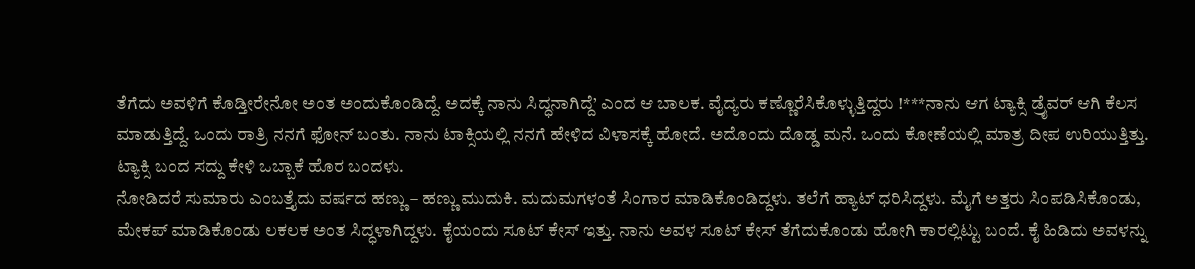ತೆಗೆದು ಅವಳಿಗೆ ಕೊಡ್ತೀರೇನೋ ಅಂತ ಅಂದುಕೊಂಡಿದ್ದೆ. ಅದಕ್ಕೆ ನಾನು ಸಿದ್ಧನಾಗಿದ್ದೆ’ ಎಂದ ಆ ಬಾಲಕ. ವೈದ್ಯರು ಕಣ್ಣೊರೆಸಿಕೊಳ್ಳುತ್ತಿದ್ದರು !***ನಾನು ಆಗ ಟ್ಯಾಕ್ಸಿ ಡ್ರೈವರ್ ಆಗಿ ಕೆಲಸ ಮಾಡುತ್ತಿದ್ದೆ. ಒಂದು ರಾತ್ರಿ ನನಗೆ ಫೋನ್ ಬಂತು. ನಾನು ಟಾಕ್ಸಿಯಲ್ಲಿ ನನಗೆ ಹೇಳಿದ ವಿಳಾಸಕ್ಕೆ ಹೋದೆ. ಅದೊಂದು ದೊಡ್ಡ ಮನೆ. ಒಂದು ಕೋಣೆಯಲ್ಲಿ ಮಾತ್ರ ದೀಪ ಉರಿಯುತ್ತಿತ್ತು. ಟ್ಯಾಕ್ಸಿ ಬಂದ ಸದ್ದು ಕೇಳಿ ಒಬ್ಬಾಕೆ ಹೊರ ಬಂದಳು.
ನೋಡಿದರೆ ಸುಮಾರು ಎಂಬತ್ತೈದು ವರ್ಷದ ಹಣ್ಣು – ಹಣ್ಣು ಮುದುಕಿ. ಮದುಮಗಳಂತೆ ಸಿಂಗಾರ ಮಾಡಿಕೊಂಡಿದ್ದಳು. ತಲೆಗೆ ಹ್ಯಾಟ್ ಧರಿಸಿದ್ದಳು. ಮೈಗೆ ಅತ್ತರು ಸಿಂಪಡಿಸಿಕೊಂಡು, ಮೇಕಪ್ ಮಾಡಿಕೊಂಡು ಲಕಲಕ ಅಂತ ಸಿದ್ಧಳಾಗಿದ್ದಳು. ಕೈಯಂದು ಸೂಟ್ ಕೇಸ್ ಇತ್ತು. ನಾನು ಅವಳ ಸೂಟ್ ಕೇಸ್ ತೆಗೆದುಕೊಂಡು ಹೋಗಿ ಕಾರಲ್ಲಿಟ್ಟು ಬಂದೆ. ಕೈ ಹಿಡಿದು ಅವಳನ್ನು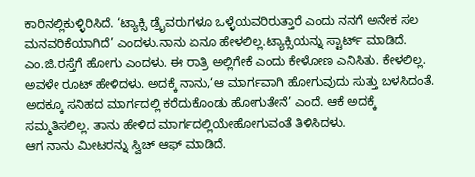ಕಾರಿನಲ್ಲಿಕುಳ್ಳಿರಿಸಿದೆ. ‘ಟ್ಯಾಕ್ಸಿ ಡ್ರೈವರುಗಳೂ ಒಳ್ಳೆಯವರಿರುತ್ತಾರೆ ಎಂದು ನನಗೆ ಅನೇಕ ಸಲ ಮನವರಿಕೆಯಾಗಿದೆ’ ಎಂದಳು.ನಾನು ಏನೂ ಹೇಳಲಿಲ್ಲ.ಟ್ಯಾಕ್ಸಿಯನ್ನು ಸ್ಟಾರ್ಟ್ ಮಾಡಿದೆ. ಎಂ.ಜಿ.ರಸ್ತೆಗೆ ಹೋಗು ಎಂದಳು. ಈ ರಾತ್ರಿ ಅಲ್ಲಿಗೇಕೆ ಎಂದು ಕೇಳೋಣ ಎನಿಸಿತು. ಕೇಳಲಿಲ್ಲ. ಅವಳೇ ರೂಟ್ ಹೇಳಿದಳು. ಅದಕ್ಕೆ ನಾನು,‘ಆ ಮಾರ್ಗವಾಗಿ ಹೋಗುವುದು ಸುತ್ತು ಬಳಸಿದಂತೆ. ಅದಕ್ಕೂ ಸನಿಹದ ಮಾರ್ಗದಲ್ಲಿ ಕರೆದುಕೊಂಡು ಹೋಗುತೇನೆ’ ಎಂದೆ. ಆಕೆ ಅದಕ್ಕೆ ಸಮ್ಮತಿಸಲಿಲ್ಲ. ತಾನು ಹೇಳಿದ ಮಾರ್ಗದಲ್ಲಿಯೇಹೋಗುವಂತೆ ತಿಳಿಸಿದಳು.
ಆಗ ನಾನು ಮೀಟರನ್ನು ಸ್ವಿಚ್ ಆಫ್ ಮಾಡಿದೆ.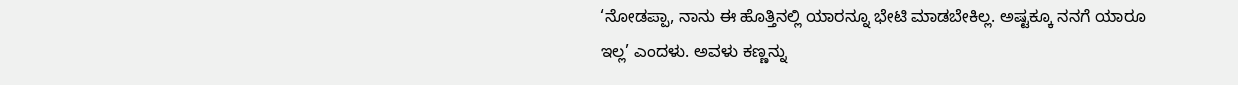‘ನೋಡಪ್ಪಾ, ನಾನು ಈ ಹೊತ್ತಿನಲ್ಲಿ ಯಾರನ್ನೂ ಭೇಟಿ ಮಾಡಬೇಕಿಲ್ಲ. ಅಷ್ಟಕ್ಕೂ ನನಗೆ ಯಾರೂ ಇಲ್ಲ’ ಎಂದಳು. ಅವಳು ಕಣ್ಣನ್ನು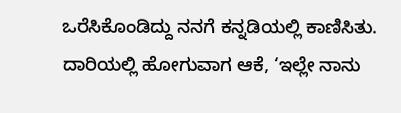ಒರೆಸಿಕೊಂಡಿದ್ದು ನನಗೆ ಕನ್ನಡಿಯಲ್ಲಿ ಕಾಣಿಸಿತು. ದಾರಿಯಲ್ಲಿ ಹೋಗುವಾಗ ಆಕೆ, ‘ಇಲ್ಲೇ ನಾನು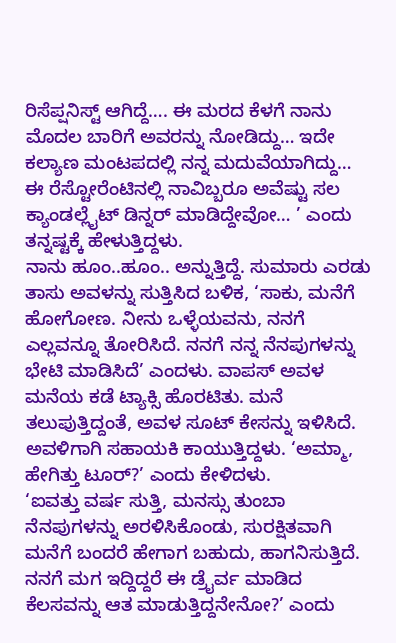ರಿಸೆಪ್ಷನಿಸ್ಟ್ ಆಗಿದ್ದೆ…. ಈ ಮರದ ಕೆಳಗೆ ನಾನು ಮೊದಲ ಬಾರಿಗೆ ಅವರನ್ನು ನೋಡಿದ್ದು… ಇದೇ ಕಲ್ಯಾಣ ಮಂಟಪದಲ್ಲಿ ನನ್ನ ಮದುವೆಯಾಗಿದ್ದು… ಈ ರೆಸ್ಟೋರೆಂಟಿನಲ್ಲಿ ನಾವಿಬ್ಬರೂ ಅವೆಷ್ಟು ಸಲ ಕ್ಯಾಂಡಲ್ಲೈಟ್ ಡಿನ್ನರ್ ಮಾಡಿದ್ದೇವೋ… ’ ಎಂದು ತನ್ನಷ್ಟಕ್ಕೆ ಹೇಳುತ್ತಿದ್ದಳು.
ನಾನು ಹೂಂ..ಹೂಂ.. ಅನ್ನುತ್ತಿದ್ದೆ. ಸುಮಾರು ಎರಡು ತಾಸು ಅವಳನ್ನು ಸುತ್ತಿಸಿದ ಬಳಿಕ, ‘ಸಾಕು, ಮನೆಗೆ ಹೋಗೋಣ. ನೀನು ಒಳ್ಳೆಯವನು, ನನಗೆ ಎಲ್ಲವನ್ನೂ ತೋರಿಸಿದೆ. ನನಗೆ ನನ್ನ ನೆನಪುಗಳನ್ನು ಭೇಟಿ ಮಾಡಿಸಿದೆ’ ಎಂದಳು. ವಾಪಸ್ ಅವಳ ಮನೆಯ ಕಡೆ ಟ್ಯಾಕ್ಸಿ ಹೊರಟಿತು. ಮನೆ ತಲುಪುತ್ತಿದ್ದಂತೆ, ಅವಳ ಸೂಟ್ ಕೇಸನ್ನು ಇಳಿಸಿದೆ. ಅವಳಿಗಾಗಿ ಸಹಾಯಕಿ ಕಾಯುತ್ತಿದ್ದಳು. ‘ಅಮ್ಮಾ, ಹೇಗಿತ್ತು ಟೂರ್?’ ಎಂದು ಕೇಳಿದಳು.
‘ಐವತ್ತು ವರ್ಷ ಸುತ್ತಿ, ಮನಸ್ಸು ತುಂಬಾ ನೆನಪುಗಳನ್ನು ಅರಳಿಸಿಕೊಂಡು, ಸುರಕ್ಷಿತವಾಗಿ ಮನೆಗೆ ಬಂದರೆ ಹೇಗಾಗ ಬಹುದು, ಹಾಗನಿಸುತ್ತಿದೆ. ನನಗೆ ಮಗ ಇದ್ದಿದ್ದರೆ ಈ ಡ್ರೈರ್ವ ಮಾಡಿದ ಕೆಲಸವನ್ನು ಆತ ಮಾಡುತ್ತಿದ್ದನೇನೋ?’ ಎಂದು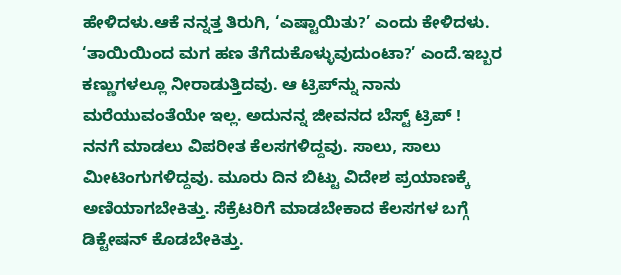ಹೇಳಿದಳು.ಆಕೆ ನನ್ನತ್ತ ತಿರುಗಿ, ‘ಎಷ್ಟಾಯಿತು?’ ಎಂದು ಕೇಳಿದಳು. ‘ತಾಯಿಯಿಂದ ಮಗ ಹಣ ತೆಗೆದುಕೊಳ್ಳುವುದುಂಟಾ?’ ಎಂದೆ.ಇಬ್ಬರ ಕಣ್ಣುಗಳಲ್ಲೂ ನೀರಾಡುತ್ತಿದವು. ಆ ಟ್ರಿಪ್‌ನ್ನು ನಾನು ಮರೆಯುವಂತೆಯೇ ಇಲ್ಲ. ಅದುನನ್ನ ಜೀವನದ ಬೆಸ್ಟ್ ಟ್ರಿಪ್ !
ನನಗೆ ಮಾಡಲು ವಿಪರೀತ ಕೆಲಸಗಳಿದ್ದವು. ಸಾಲು, ಸಾಲು ಮೀಟಿಂಗುಗಳಿದ್ದವು. ಮೂರು ದಿನ ಬಿಟ್ಟು ವಿದೇಶ ಪ್ರಯಾಣಕ್ಕೆ ಅಣಿಯಾಗಬೇಕಿತ್ತು. ಸೆಕ್ರೆಟರಿಗೆ ಮಾಡಬೇಕಾದ ಕೆಲಸಗಳ ಬಗ್ಗೆ ಡಿಕ್ಟೇಷನ್ ಕೊಡಬೇಕಿತ್ತು.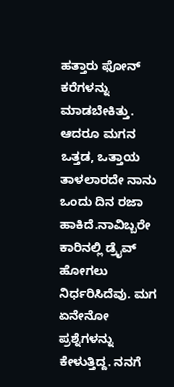ಹತ್ತಾರು ಫೋನ್ ಕರೆಗಳನ್ನು ಮಾಡಬೇಕಿತ್ತು. ಆದರೂ ಮಗನ ಒತ್ತಡ, ಒತ್ತಾಯ ತಾಳಲಾರದೇ ನಾನು ಒಂದು ದಿನ ರಜಾ ಹಾಕಿದೆ.ನಾವಿಬ್ಬರೇ ಕಾರಿನಲ್ಲಿ ಡ್ರೈವ್ ಹೋಗಲು ನಿರ್ಧರಿಸಿದೆವು. ಮಗ ಏನೇನೋ ಪ್ರಶ್ನೆಗಳನ್ನು ಕೇಳುತ್ತಿದ್ದ. ನನಗೆ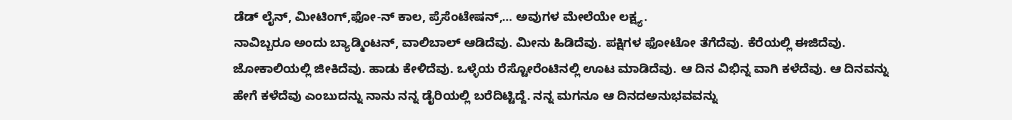ಡೆಡ್ ಲೈನ್, ಮೀಟಿಂಗ್,ಫೋ-ನ್ ಕಾಲ, ಪ್ರೆಸೆಂಟೇಷನ್,… ಅವುಗಳ ಮೇಲೆಯೇ ಲಕ್ಷ್ಯ.
ನಾವಿಬ್ಬರೂ ಅಂದು ಬ್ಯಾಡ್ಮಿಂಟನ್, ವಾಲಿಬಾಲ್ ಆಡಿದೆವು. ಮೀನು ಹಿಡಿದೆವು. ಪಕ್ಷಿಗಳ ಫೋಟೋ ತೆಗೆದೆವು. ಕೆರೆಯಲ್ಲಿ ಈಜಿದೆವು. ಜೋಕಾಲಿಯಲ್ಲಿ ಜೀಕಿದೆವು. ಹಾಡು ಕೇಳಿದೆವು. ಒಳ್ಳೆಯ ರೆಸ್ಟೋರೆಂಟಿನಲ್ಲಿ ಊಟ ಮಾಡಿದೆವು. ಆ ದಿನ ವಿಭಿನ್ನ ವಾಗಿ ಕಳೆದೆವು. ಆ ದಿನವನ್ನು ಹೇಗೆ ಕಳೆದೆವು ಎಂಬುದನ್ನು ನಾನು ನನ್ನ ಡೈರಿಯಲ್ಲಿ ಬರೆದಿಟ್ಟಿದ್ದೆ. ನನ್ನ ಮಗನೂ ಆ ದಿನದಅನುಭವವನ್ನು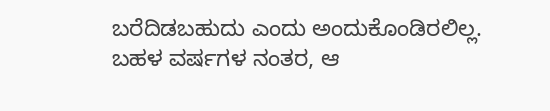ಬರೆದಿಡಬಹುದು ಎಂದು ಅಂದುಕೊಂಡಿರಲಿಲ್ಲ.
ಬಹಳ ವರ್ಷಗಳ ನಂತರ, ಆ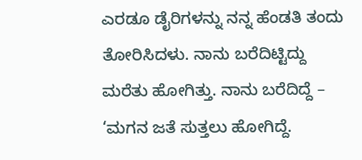ಎರಡೂ ಡೈರಿಗಳನ್ನು ನನ್ನ ಹೆಂಡತಿ ತಂದು ತೋರಿಸಿದಳು. ನಾನು ಬರೆದಿಟ್ಟಿದ್ದು ಮರೆತು ಹೋಗಿತ್ತು. ನಾನು ಬರೆದಿದ್ದೆ – ‘ಮಗನ ಜತೆ ಸುತ್ತಲು ಹೋಗಿದ್ದೆ.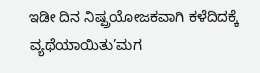ಇಡೀ ದಿನ ನಿಷ್ಪ್ರಯೋಜಕವಾಗಿ ಕಳೆದಿದಕ್ಕೆ ವ್ಯಥೆಯಾಯಿತು’ಮಗ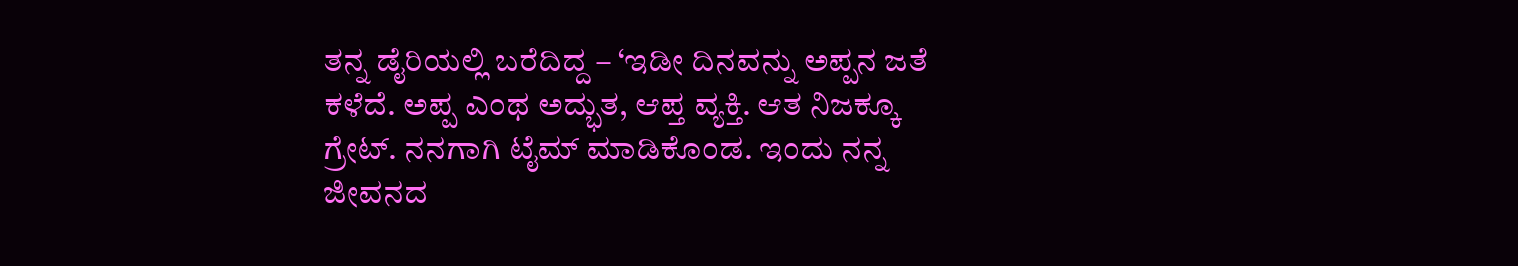ತನ್ನ ಡೈರಿಯಲ್ಲಿ ಬರೆದಿದ್ದ – ‘ಇಡೀ ದಿನವನ್ನು ಅಪ್ಪನ ಜತೆ ಕಳೆದೆ. ಅಪ್ಪ ಎಂಥ ಅದ್ಭುತ, ಆಪ್ತ ವ್ಯಕ್ತಿ. ಆತ ನಿಜಕ್ಕೂ ಗ್ರೇಟ್. ನನಗಾಗಿ ಟೈಮ್ ಮಾಡಿಕೊಂಡ. ಇಂದು ನನ್ನ ಜೀವನದ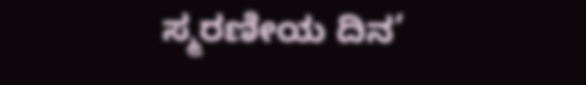ಸ್ಮರಣೀಯ ದಿನ’